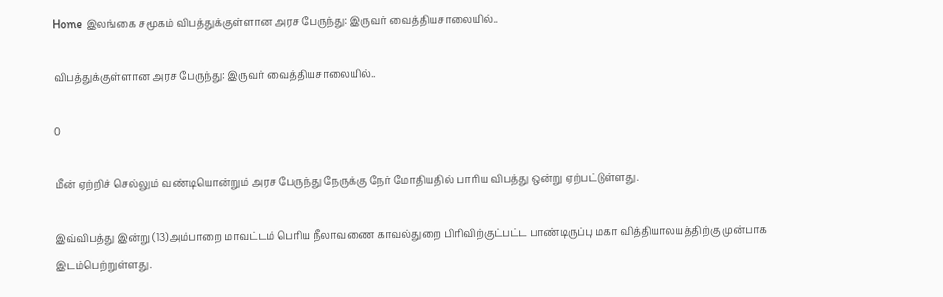Home இலங்கை சமூகம் விபத்துக்குள்ளான அரச பேருந்து: இருவர் வைத்தியசாலையில்..

விபத்துக்குள்ளான அரச பேருந்து: இருவர் வைத்தியசாலையில்..

0

மீன் ஏற்றிச் செல்லும் வண்டியொன்றும் அரச பேருந்து நேருக்கு நேர் மோதியதில் பாரிய விபத்து ஒன்று ஏற்பட்டுள்ளது.

இவ்விபத்து இன்று (13)அம்பாறை மாவட்டம் பெரிய நீலாவணை காவல்துறை பிரிவிற்குட்பட்ட பாண்டிருப்பு மகா வித்தியாலயத்திற்கு முன்பாக இடம்பெற்றுள்ளது.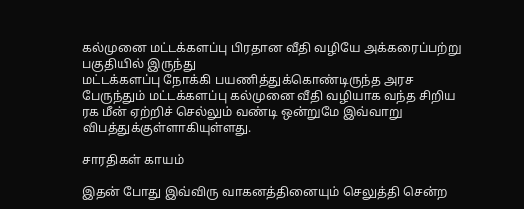கல்முனை மட்டக்களப்பு பிரதான வீதி வழியே அக்கரைப்பற்று பகுதியில் இருந்து
மட்டக்களப்பு நோக்கி பயணித்துக்கொண்டிருந்த அரச பேருந்தும் மட்டக்களப்பு கல்முனை வீதி வழியாக வந்த சிறிய ரக மீன் ஏற்றிச் செல்லும் வண்டி ஒன்றுமே இவ்வாறு விபத்துக்குள்ளாகியுள்ளது.

சாரதிகள் காயம்

இதன் போது இவ்விரு வாகனத்தினையும் செலுத்தி சென்ற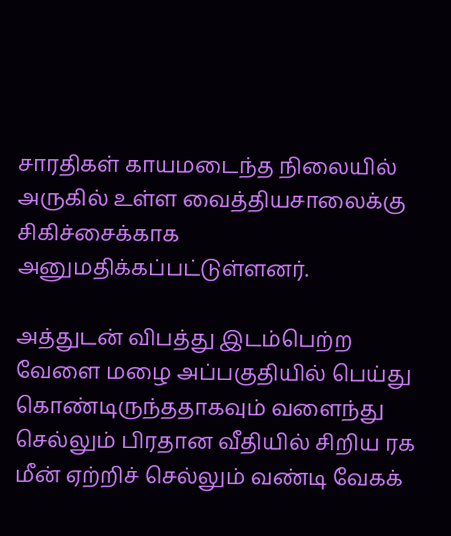சாரதிகள் காயமடைந்த நிலையில் அருகில் உள்ள வைத்தியசாலைக்கு சிகிச்சைக்காக அனுமதிக்கப்பட்டுள்ளனர்.

அத்துடன் விபத்து இடம்பெற்ற வேளை மழை அப்பகுதியில் பெய்து கொண்டிருந்ததாகவும் வளைந்து செல்லும் பிரதான வீதியில் சிறிய ரக மீன் ஏற்றிச் செல்லும் வண்டி வேகக்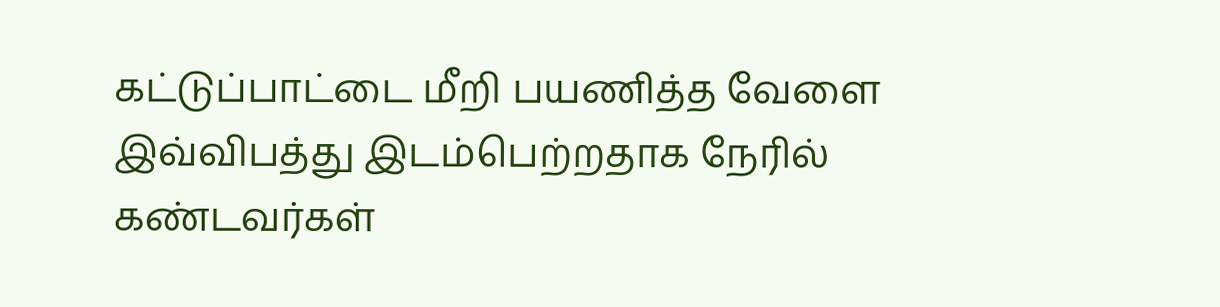கட்டுப்பாட்டை மீறி பயணித்த வேளை இவ்விபத்து இடம்பெற்றதாக நேரில் கண்டவர்கள்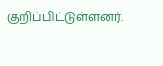குறிப்பிட்டுள்ளனர்.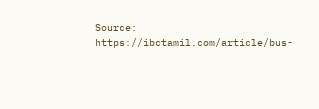Source: https://ibctamil.com/article/bus-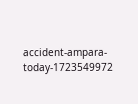accident-ampara-today-1723549972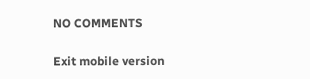NO COMMENTS

Exit mobile version